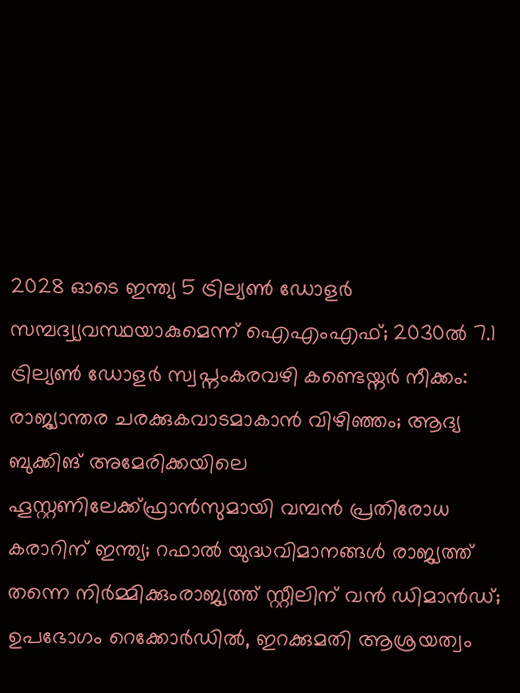2028 ഓടെ ഇന്ത്യ 5 ട്രില്യണ്‍ ഡോളര്‍ സമ്പദ്വ്യവസ്ഥയാകുമെന്ന് ഐഎംഎഫ്; 2030ല്‍ 7.1 ട്രില്യണ്‍ ഡോളര്‍ സ്വപ്നംകരവഴി കണ്ടെയ്നർ നീക്കം: രാജ്യാന്തര ചരക്കുകവാടമാകാൻ വിഴിഞ്ഞം; ആദ്യ ബുക്കിങ് അമേരിക്കയിലെ ഹൂസ്റ്റണിലേക്ക്ഫ്രാൻസുമായി വമ്പന്‍ പ്രതിരോധ കരാറിന് ഇന്ത്യ; റഫാല്‍ യുദ്ധവിമാനങ്ങള്‍ രാജ്യത്ത് തന്നെ നിര്‍മ്മിക്കുംരാജ്യത്ത് സ്റ്റീലിന് വൻ ഡിമാൻഡ്; ഉപഭോഗം റെക്കോർഡിൽ, ഇറക്കുമതി ആശ്രയത്വം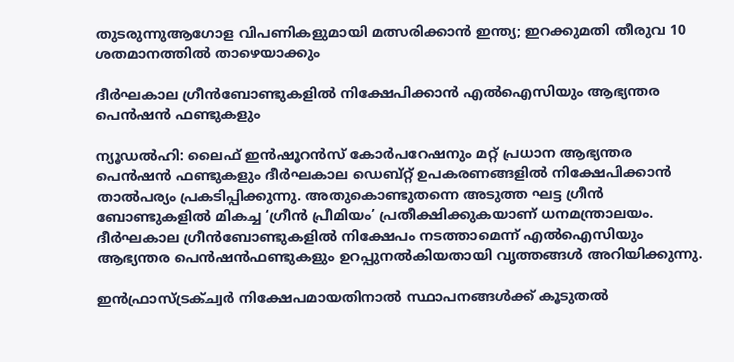തുടരുന്നുആഗോള വിപണികളുമായി മത്സരിക്കാൻ ഇന്ത്യ; ഇറക്കുമതി തീരുവ 10 ശതമാനത്തിൽ താഴെയാക്കും

ദീര്‍ഘകാല ഗ്രീന്‍ബോണ്ടുകളില്‍ നിക്ഷേപിക്കാന്‍ എല്‍ഐസിയും ആഭ്യന്തര പെന്‍ഷന്‍ ഫണ്ടുകളും

ന്യൂഡല്‍ഹി: ലൈഫ് ഇന്‍ഷൂറന്‍സ് കോര്‍പറേഷനും മറ്റ് പ്രധാന ആഭ്യന്തര പെന്‍ഷന്‍ ഫണ്ടുകളും ദീര്‍ഘകാല ഡെബ്റ്റ് ഉപകരണങ്ങളില്‍ നിക്ഷേപിക്കാന്‍ താല്‍പര്യം പ്രകടിപ്പിക്കുന്നു. അതുകൊണ്ടുതന്നെ അടുത്ത ഘട്ട ഗ്രീന്‍ ബോണ്ടുകളില്‍ മികച്ച ‘ഗ്രീന്‍ പ്രീമിയം’ പ്രതീക്ഷിക്കുകയാണ് ധനമന്ത്രാലയം. ദീര്‍ഘകാല ഗ്രീന്‍ബോണ്ടുകളില്‍ നിക്ഷേപം നടത്താമെന്ന് എല്‍ഐസിയും ആഭ്യന്തര പെന്‍ഷന്‍ഫണ്ടുകളും ഉറപ്പുനല്‍കിയതായി വൃത്തങ്ങള്‍ അറിയിക്കുന്നു.

ഇന്‍ഫ്രാസ്ട്രക്ച്വര്‍ നിക്ഷേപമായതിനാല്‍ സ്ഥാപനങ്ങള്‍ക്ക് കൂടുതല്‍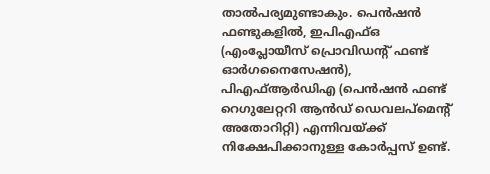താല്‍പര്യമുണ്ടാകും. പെന്‍ഷന്‍ ഫണ്ടുകളില്‍, ഇപിഎഫ്ഒ (എംപ്ലോയീസ് പ്രൊവിഡന്റ് ഫണ്ട് ഓര്‍ഗനൈസേഷന്‍), പിഎഫ്ആര്‍ഡിഎ (പെന്‍ഷന്‍ ഫണ്ട് റെഗുലേറ്ററി ആന്‍ഡ് ഡെവലപ്മെന്റ് അതോറിറ്റി) എന്നിവയ്ക്ക് നിക്ഷേപിക്കാനുള്ള കോര്‍പ്പസ് ഉണ്ട്.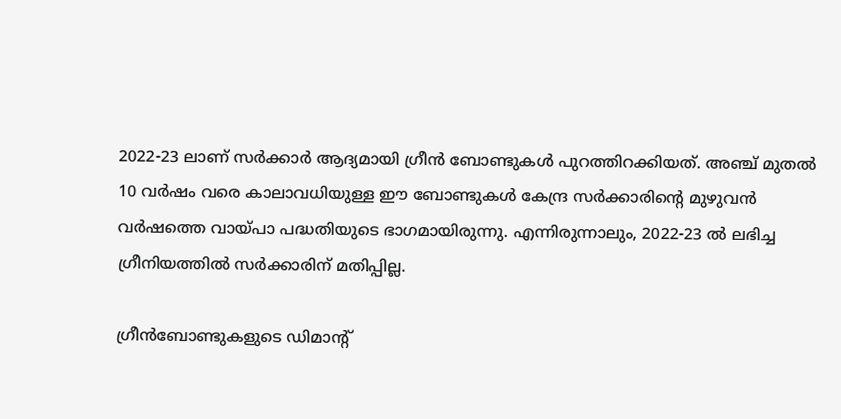2022-23 ലാണ് സര്‍ക്കാര്‍ ആദ്യമായി ഗ്രീന്‍ ബോണ്ടുകള്‍ പുറത്തിറക്കിയത്. അഞ്ച് മുതല്‍ 10 വര്‍ഷം വരെ കാലാവധിയുള്ള ഈ ബോണ്ടുകള്‍ കേന്ദ്ര സര്‍ക്കാരിന്റെ മുഴുവന്‍ വര്‍ഷത്തെ വായ്പാ പദ്ധതിയുടെ ഭാഗമായിരുന്നു. എന്നിരുന്നാലും, 2022-23 ല്‍ ലഭിച്ച ഗ്രീനിയത്തില്‍ സര്‍ക്കാരിന് മതിപ്പില്ല.

ഗ്രീന്‍ബോണ്ടുകളുടെ ഡിമാന്റ്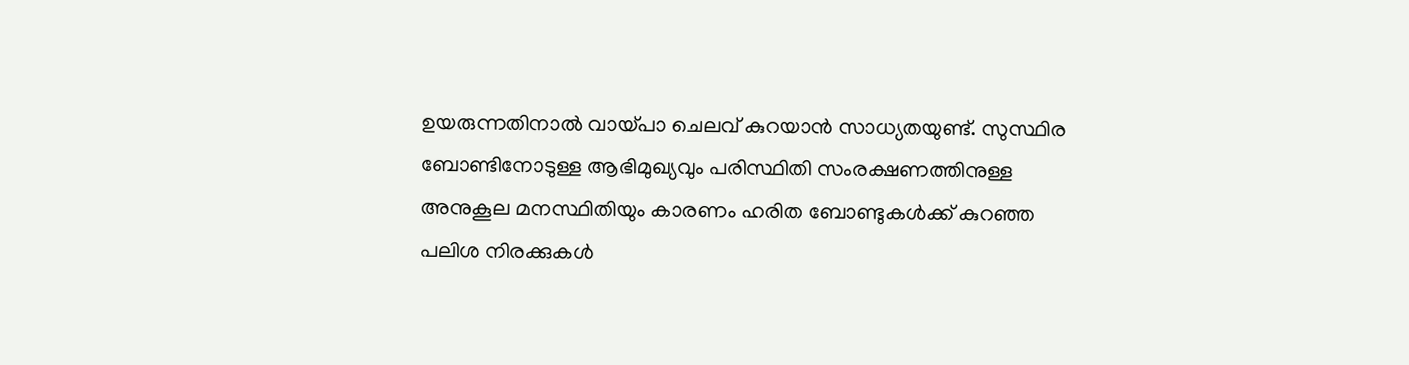ഉയരുന്നതിനാല്‍ വായ്പാ ചെലവ് കുറയാന്‍ സാധ്യതയുണ്ട്. സുസ്ഥിര ബോണ്ടിനോടുള്ള ആഭിമുഖ്യവും പരിസ്ഥിതി സംരക്ഷണത്തിനുള്ള അനുകൂല മനസ്ഥിതിയും കാരണം ഹരിത ബോണ്ടുകള്‍ക്ക് കുറഞ്ഞ പലിശ നിരക്കുകള്‍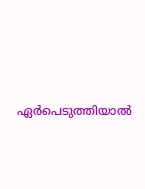ഏര്‍പെടുത്തിയാല്‍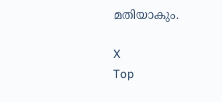മതിയാകും.

X
Top